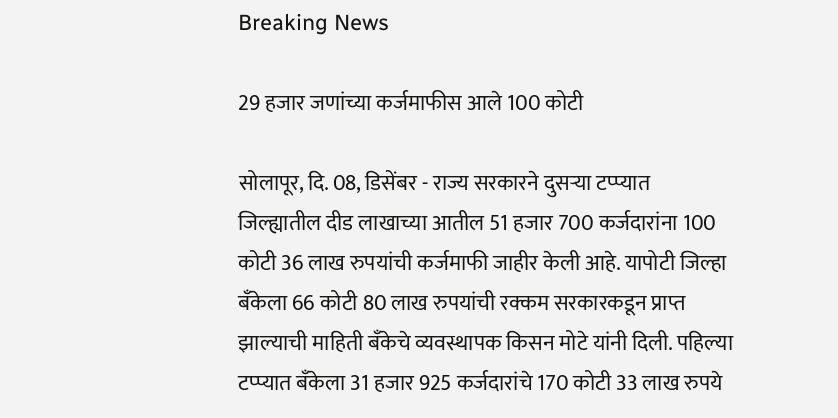Breaking News

29 हजार जणांच्या कर्जमाफीस आले 100 कोटी

सोलापूर, दि. 08, डिसेंबर - राज्य सरकारने दुसर्‍या टप्प्यात जिल्ह्यातील दीड लाखाच्या आतील 51 हजार 700 कर्जदारांना 100 कोटी 36 लाख रुपयांची कर्जमाफी जाहीर केली आहे. यापोटी जिल्हा बँकेला 66 कोटी 80 लाख रुपयांची रक्कम सरकारकडून प्राप्त झाल्याची माहिती बँकेचे व्यवस्थापक किसन मोटे यांनी दिली. पहिल्या टप्प्यात बँकेला 31 हजार 925 कर्जदारांचे 170 कोटी 33 लाख रुपये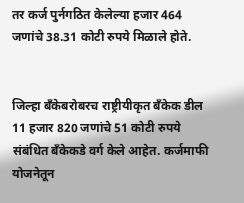तर कर्ज पुर्नगठित केलेल्या हजार 464 जणांचे 38.31 कोटी रुपये मिळाले होते.


जिल्हा बँकेबरोबरच राष्ट्रीयीकृत बँकेक डील 11 हजार 820 जणांचे 51 कोटी रुपये संबंधित बँकेकडे वर्ग केले आहेत. कर्जमाफी योजनेतून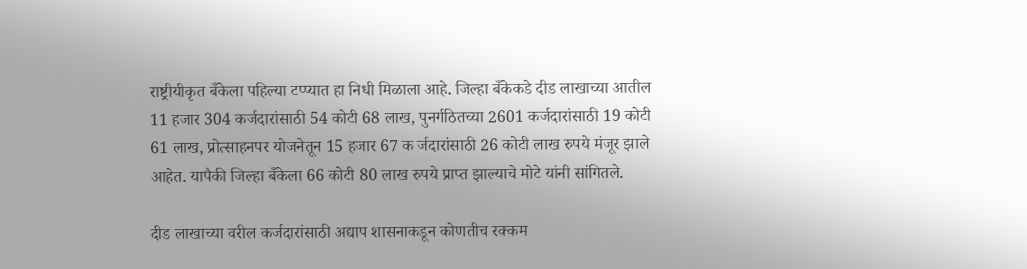राष्ट्रीयीकृत बँकेला पहिल्या टप्प्यात हा निधी मिळाला आहे. जिल्हा बँकेकडे दीड लाखाच्या आतील 11 हजार 304 कर्जदारांसाठी 54 कोटी 68 लाख, पुनर्गठितच्या 2601 कर्जदारांसाठी 19 कोटी 61 लाख, प्रोत्साहनपर योजनेतून 15 हजार 67 क र्जदारांसाठी 26 कोटी लाख रुपये मंजूर झाले आहेत. यापैकी जिल्हा बँकेला 66 कोटी 80 लाख रुपये प्राप्त झाल्याचे मोटे यांनी सांगितले.

दीड लाखाच्या वरील कर्जदारांसाठी अद्याप शासनाकडून कोणतीच रक्कम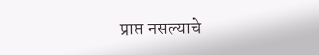प्राप्त नसल्याचे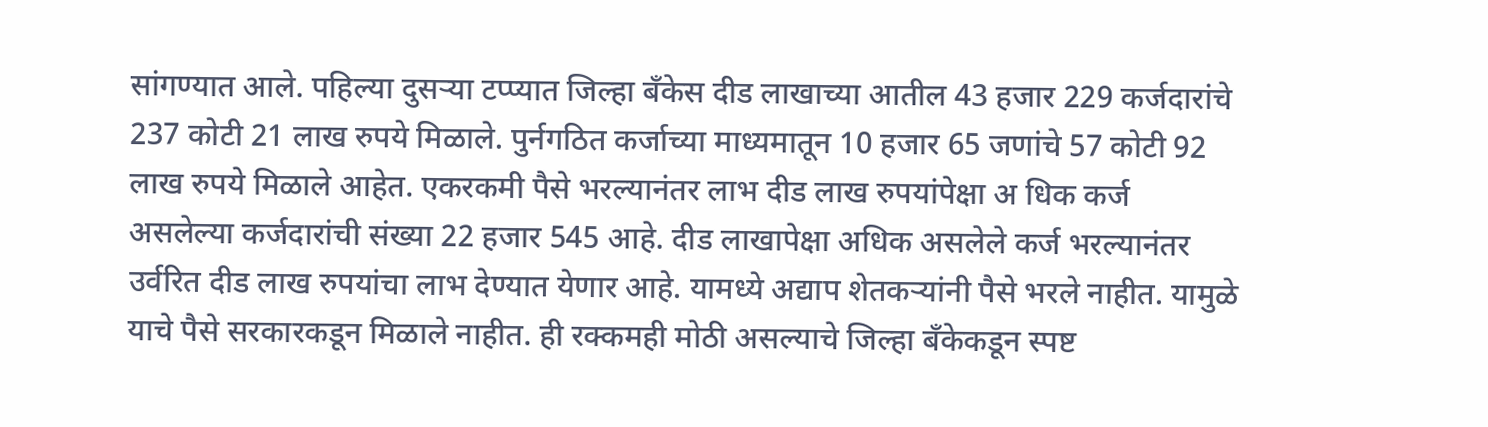सांगण्यात आले. पहिल्या दुसर्‍या टप्प्यात जिल्हा बँकेस दीड लाखाच्या आतील 43 हजार 229 कर्जदारांचे 237 कोटी 21 लाख रुपये मिळाले. पुर्नगठित कर्जाच्या माध्यमातून 10 हजार 65 जणांचे 57 कोटी 92 लाख रुपये मिळाले आहेत. एकरकमी पैसे भरल्यानंतर लाभ दीड लाख रुपयांपेक्षा अ धिक कर्ज असलेल्या कर्जदारांची संख्या 22 हजार 545 आहे. दीड लाखापेक्षा अधिक असलेले कर्ज भरल्यानंतर उर्वरित दीड लाख रुपयांचा लाभ देण्यात येणार आहे. यामध्ये अद्याप शेतकर्‍यांनी पैसे भरले नाहीत. यामुळे याचे पैसे सरकारकडून मिळाले नाहीत. ही रक्कमही मोठी असल्याचे जिल्हा बँकेकडून स्पष्ट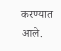करण्यात आले.